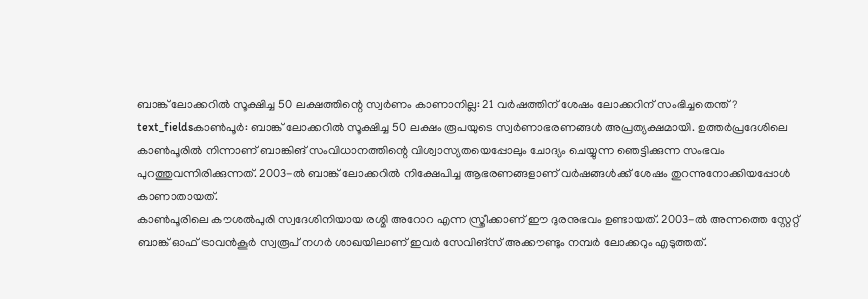ബാങ്ക് ലോക്കറിൽ സൂക്ഷിച്ച 50 ലക്ഷത്തിന്റെ സ്വർണം കാണാനില്ല: 21 വർഷത്തിന് ശേഷം ലോക്കറിന് സംഭിച്ചതെന്ത്?
text_fieldsകാൺപൂർ: ബാങ്ക് ലോക്കറിൽ സൂക്ഷിച്ച 50 ലക്ഷം രൂപയുടെ സ്വർണാഭരണങ്ങൾ അപ്രത്യക്ഷമായി. ഉത്തർപ്രദേശിലെ കാൺപൂരിൽ നിന്നാണ് ബാങ്കിങ് സംവിധാനത്തിന്റെ വിശ്വാസ്യതയെപ്പോലും ചോദ്യം ചെയ്യുന്ന ഞെട്ടിക്കുന്ന സംഭവം പുറത്തുവന്നിരിക്കുന്നത്. 2003-ൽ ബാങ്ക് ലോക്കറിൽ നിക്ഷേപിച്ച ആഭരണങ്ങളാണ് വർഷങ്ങൾക്ക് ശേഷം തുറന്നുനോക്കിയപ്പോൾ കാണാതായത്.
കാൺപൂരിലെ കൗശൽപുരി സ്വദേശിനിയായ രശ്മി അറോറ എന്ന സ്ത്രീക്കാണ് ഈ ദുരനുഭവം ഉണ്ടായത്. 2003-ൽ അന്നത്തെ സ്റ്റേറ്റ് ബാങ്ക് ഓഫ് ട്രാവൻകൂർ സ്വരൂപ് നഗർ ശാഖയിലാണ് ഇവർ സേവിങ്സ് അക്കൗണ്ടും നമ്പർ ലോക്കറും എടുത്തത്.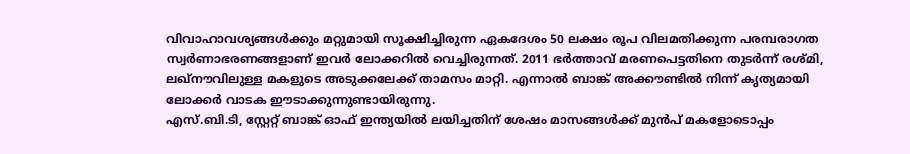വിവാഹാവശ്യങ്ങൾക്കും മറ്റുമായി സൂക്ഷിച്ചിരുന്ന ഏകദേശം 50 ലക്ഷം രൂപ വിലമതിക്കുന്ന പരമ്പരാഗത സ്വർണാഭരണങ്ങളാണ് ഇവർ ലോക്കറിൽ വെച്ചിരുന്നത്. 2011 ഭർത്താവ് മരണപെട്ടതിനെ തുടർന്ന് രശ്മി, ലഖ്നൗവിലുള്ള മകളുടെ അടുക്കലേക്ക് താമസം മാറ്റി. എന്നാൽ ബാങ്ക് അക്കൗണ്ടിൽ നിന്ന് കൃത്യമായി ലോക്കർ വാടക ഈടാക്കുന്നുണ്ടായിരുന്നു.
എസ്.ബി.ടി, സ്റ്റേറ്റ് ബാങ്ക് ഓഫ് ഇന്ത്യയിൽ ലയിച്ചതിന് ശേഷം മാസങ്ങൾക്ക് മുൻപ് മകളോടൊപ്പം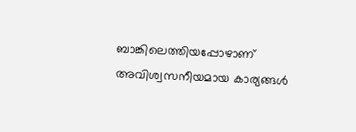ബാങ്കിലെത്തിയപ്പോഴാണ് അവിശ്വസനീയമായ കാര്യങ്ങൾ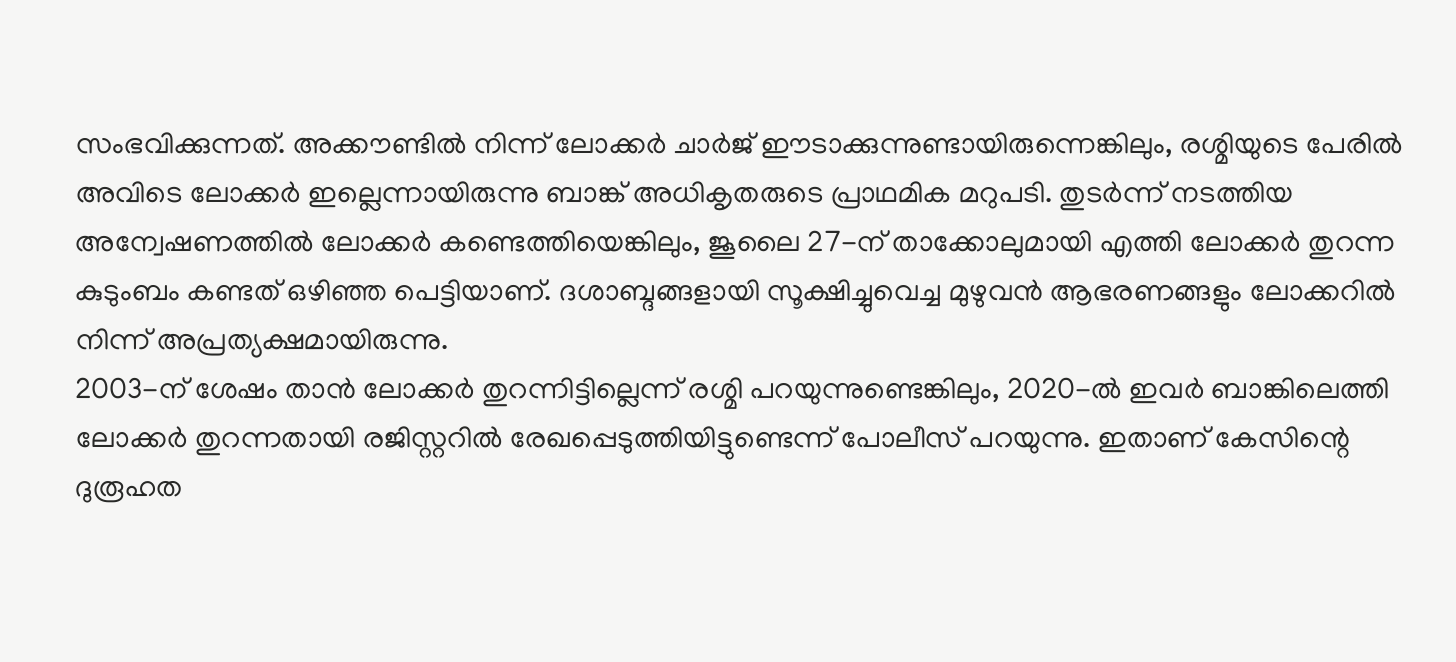സംഭവിക്കുന്നത്. അക്കൗണ്ടിൽ നിന്ന് ലോക്കർ ചാർജ് ഈടാക്കുന്നുണ്ടായിരുന്നെങ്കിലും, രശ്മിയുടെ പേരിൽ അവിടെ ലോക്കർ ഇല്ലെന്നായിരുന്നു ബാങ്ക് അധികൃതരുടെ പ്രാഥമിക മറുപടി. തുടർന്ന് നടത്തിയ അന്വേഷണത്തിൽ ലോക്കർ കണ്ടെത്തിയെങ്കിലും, ജൂലൈ 27-ന് താക്കോലുമായി എത്തി ലോക്കർ തുറന്ന കുടുംബം കണ്ടത് ഒഴിഞ്ഞ പെട്ടിയാണ്. ദശാബ്ദങ്ങളായി സൂക്ഷിച്ചുവെച്ച മുഴുവൻ ആഭരണങ്ങളും ലോക്കറിൽ നിന്ന് അപ്രത്യക്ഷമായിരുന്നു.
2003-ന് ശേഷം താൻ ലോക്കർ തുറന്നിട്ടില്ലെന്ന് രശ്മി പറയുന്നുണ്ടെങ്കിലും, 2020-ൽ ഇവർ ബാങ്കിലെത്തി ലോക്കർ തുറന്നതായി രജിസ്റ്ററിൽ രേഖപ്പെടുത്തിയിട്ടുണ്ടെന്ന് പോലീസ് പറയുന്നു. ഇതാണ് കേസിന്റെ ദുരൂഹത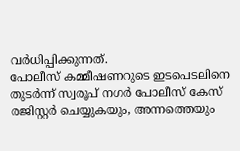വർധിപ്പിക്കുന്നത്.
പോലീസ് കമ്മീഷണറുടെ ഇടപെടലിനെ തുടർന്ന് സ്വരൂപ് നഗർ പോലീസ് കേസ് രജിസ്റ്റർ ചെയ്യുകയും, അന്നത്തെയും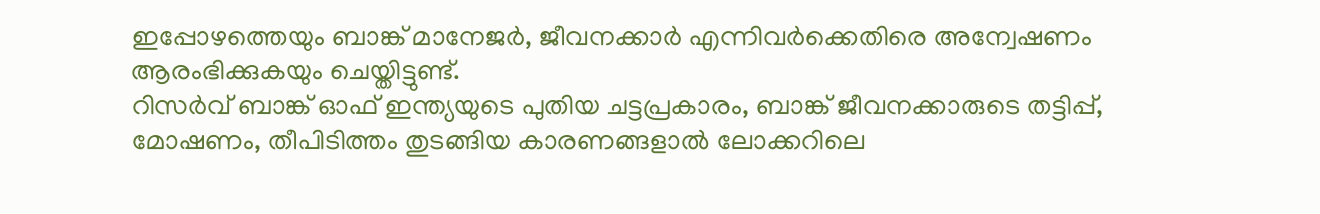ഇപ്പോഴത്തെയും ബാങ്ക് മാനേജർ, ജീവനക്കാർ എന്നിവർക്കെതിരെ അന്വേഷണം ആരംഭിക്കുകയും ചെയ്തിട്ടുണ്ട്.
റിസർവ് ബാങ്ക് ഓഫ് ഇന്ത്യയുടെ പുതിയ ചട്ടപ്രകാരം, ബാങ്ക് ജീവനക്കാരുടെ തട്ടിപ്പ്, മോഷണം, തീപിടിത്തം തുടങ്ങിയ കാരണങ്ങളാൽ ലോക്കറിലെ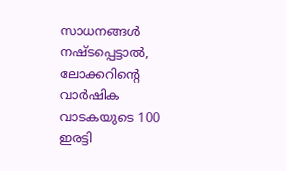സാധനങ്ങൾ നഷ്ടപ്പെട്ടാൽ, ലോക്കറിന്റെ വാർഷിക വാടകയുടെ 100 ഇരട്ടി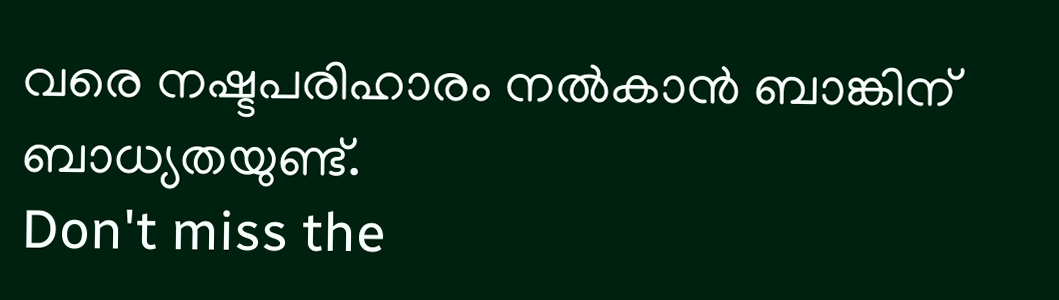വരെ നഷ്ടപരിഹാരം നൽകാൻ ബാങ്കിന് ബാധ്യതയുണ്ട്.
Don't miss the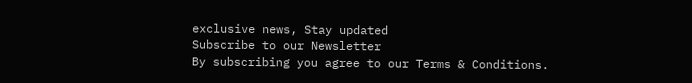exclusive news, Stay updated
Subscribe to our Newsletter
By subscribing you agree to our Terms & Conditions.